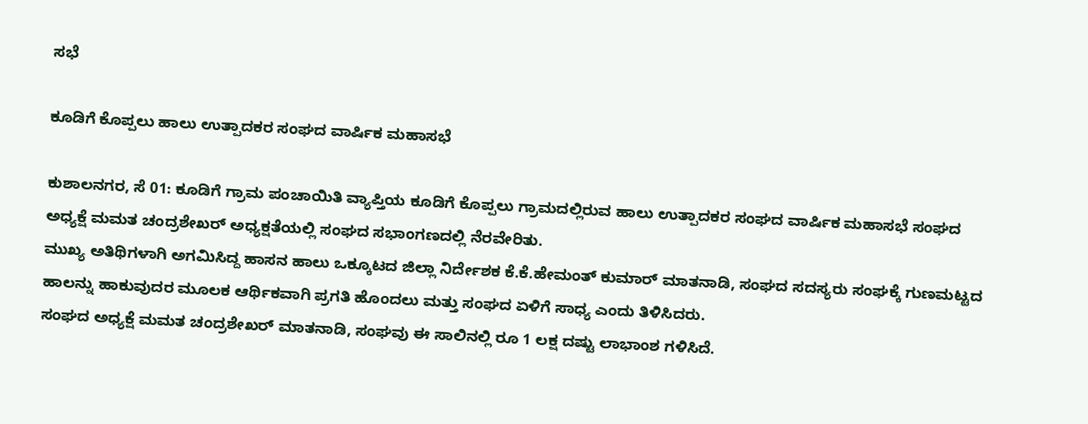ಸಭೆ

ಕೂಡಿಗೆ ಕೊಪ್ಪಲು ಹಾಲು ಉತ್ಪಾದಕರ ಸಂಘದ ವಾರ್ಷಿಕ ಮಹಾಸಭೆ

ಕುಶಾಲನಗರ, ಸೆ 01: ಕೂಡಿಗೆ ಗ್ರಾಮ ಪಂಚಾಯಿತಿ ವ್ಯಾಪ್ತಿಯ ಕೂಡಿಗೆ ಕೊಪ್ಪಲು ಗ್ರಾಮದಲ್ಲಿರುವ ಹಾಲು ಉತ್ಪಾದಕರ ಸಂಘದ ವಾರ್ಷಿಕ ಮಹಾಸಭೆ ಸಂಘದ ಅಧ್ಯಕ್ಷೆ ಮಮತ ಚಂದ್ರಶೇಖರ್ ಅಧ್ಯಕ್ಷತೆಯಲ್ಲಿ ಸಂಘದ ಸಭಾಂಗಣದಲ್ಲಿ ನೆರವೇರಿತು.
ಮುಖ್ಯ ಅತಿಥಿಗಳಾಗಿ ಅಗಮಿಸಿದ್ದ ಹಾಸನ ಹಾಲು ಒಕ್ಕೂಟದ ಜಿಲ್ಲಾ ನಿರ್ದೇಶಕ ಕೆ‌.ಕೆ.ಹೇಮಂತ್ ಕುಮಾರ್ ಮಾತನಾಡಿ, ಸಂಘದ ಸದಸ್ಯರು ಸಂಘಕ್ಕೆ ಗುಣಮಟ್ಟದ ಹಾಲನ್ನು ಹಾಕುವುದರ ಮೂಲಕ ಆರ್ಥಿಕವಾಗಿ ಪ್ರಗತಿ ಹೊಂದಲು ಮತ್ತು ಸಂಘದ ಏಳಿಗೆ ಸಾಧ್ಯ ಎಂದು ತಿಳಿಸಿದರು.
ಸಂಘದ ಅಧ್ಯಕ್ಷೆ ಮಮತ ಚಂದ್ರಶೇಖರ್ ಮಾತನಾಡಿ, ಸಂಘವು ಈ ಸಾಲಿನಲ್ಲಿ ರೂ 1 ಲಕ್ಷ ದಷ್ಟು ಲಾಭಾಂಶ ಗಳಿಸಿದೆ.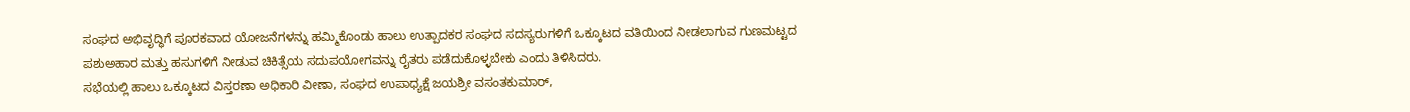ಸಂಘದ ಅಭಿವೃದ್ಧಿಗೆ ಪೂರಕವಾದ ಯೋಜನೆಗಳನ್ನು ಹಮ್ಮಿಕೊಂಡು ಹಾಲು ಉತ್ಪಾದಕರ ಸಂಘದ ಸದಸ್ಯರುಗಳಿಗೆ ಒಕ್ಕೂಟದ ವತಿಯಿಂದ ನೀಡಲಾಗುವ ಗುಣಮಟ್ಟದ ಪಶುಅಹಾರ ಮತ್ತು ಹಸುಗಳಿಗೆ ನೀಡುವ ಚಿಕಿತ್ಸೆಯ ಸದುಪಯೋಗವನ್ನು ರೈತರು ಪಡೆದುಕೊಳ್ಳಬೇಕು ಎಂದು ತಿಳಿಸಿದರು.
ಸಭೆಯಲ್ಲಿ ಹಾಲು ಒಕ್ಕೂಟದ ವಿಸ್ತರಣಾ ಅಧಿಕಾರಿ ವೀಣಾ, ಸಂಘದ ಉಪಾಧ್ಯಕ್ಷೆ ಜಯಶ್ರೀ ವಸಂತಕುಮಾರ್,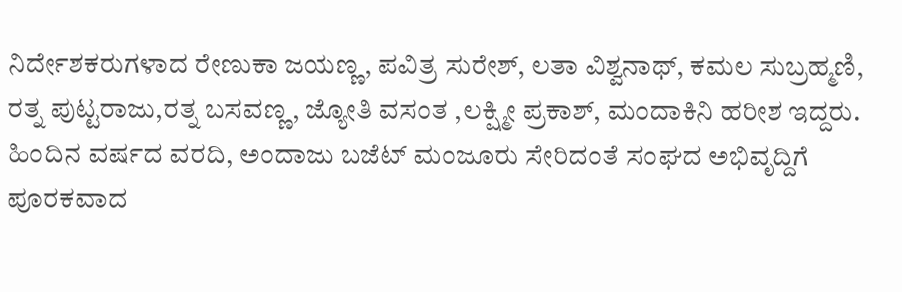ನಿರ್ದೇಶಕರುಗಳಾದ ರೇಣುಕಾ ಜಯಣ್ಣ, ಪವಿತ್ರ ಸುರೇಶ್, ಲತಾ ವಿಶ್ವನಾಥ್, ಕಮಲ ಸುಬ್ರಹ್ಮಣಿ, ರತ್ನ ಪುಟ್ಟರಾಜು,ರತ್ನ ಬಸವಣ್ಣ, ಜ್ಯೋತಿ ವಸಂತ ,ಲಕ್ಷ್ಮೀ ಪ್ರಕಾಶ್, ಮಂದಾಕಿನಿ ಹರೀಶ ಇದ್ದರು.
ಹಿಂದಿನ ವರ್ಷದ ವರದಿ, ಅಂದಾಜು ಬಜೆಟ್ ಮಂಜೂರು ಸೇರಿದಂತೆ ಸಂಘದ ಅಭಿವೃದ್ದಿಗೆ ಪೂರಕವಾದ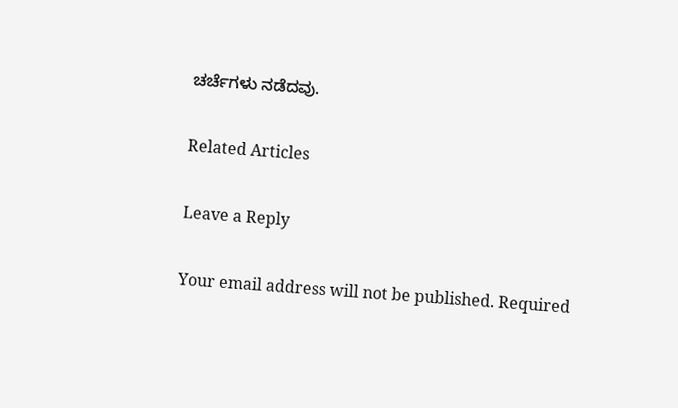ಚರ್ಚೆಗಳು ನಡೆದವು.

Related Articles

Leave a Reply

Your email address will not be published. Required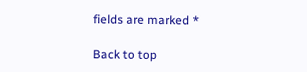fields are marked *

Back to top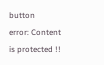button
error: Content is protected !!